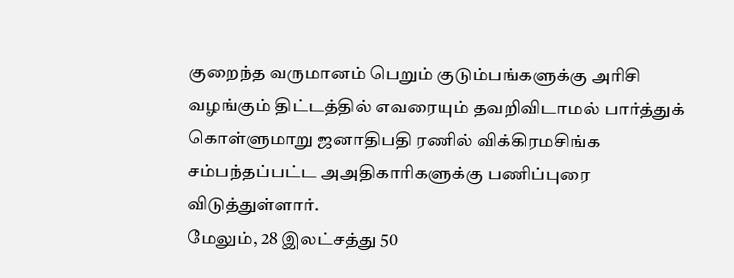குறைந்த வருமானம் பெறும் குடும்பங்களுக்கு அரிசி வழங்கும் திட்டத்தில் எவரையும் தவறிவிடாமல் பார்த்துக் கொள்ளுமாறு ஜனாதிபதி ரணில் விக்கிரமசிங்க சம்பந்தப்பட்ட அஅதிகாரிகளுக்கு பணிப்புரை விடுத்துள்ளார்.
மேலும், 28 இலட்சத்து 50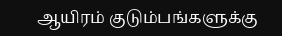ஆயிரம் குடும்பங்களுக்கு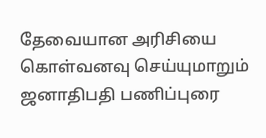தேவையான அரிசியை கொள்வனவு செய்யுமாறும் ஜனாதிபதி பணிப்புரை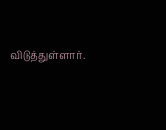விடுத்துள்ளார்.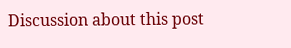Discussion about this post